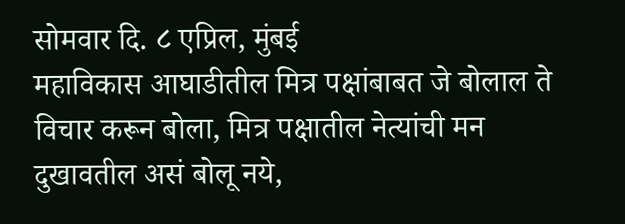सोमवार दि. ८ एप्रिल, मुंबई
महाविकास आघाडीतील मित्र पक्षांबाबत जे बोलाल ते विचार करून बोला, मित्र पक्षातील नेत्यांची मन दुखावतील असं बोलू नये,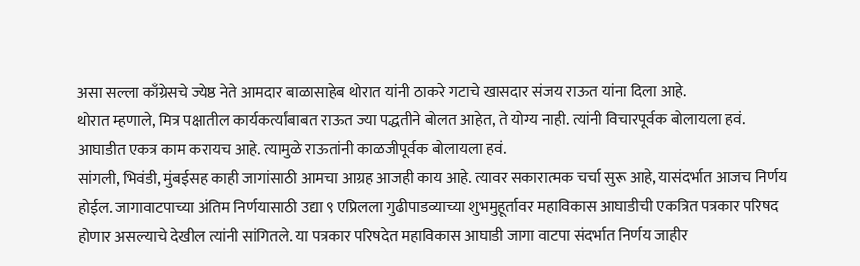असा सल्ला काँग्रेसचे ज्येष्ठ नेते आमदार बाळासाहेब थोरात यांनी ठाकरे गटाचे खासदार संजय राऊत यांना दिला आहे.
थोरात म्हणाले, मित्र पक्षातील कार्यकर्त्यांबाबत राऊत ज्या पद्धतीने बोलत आहेत, ते योग्य नाही. त्यांनी विचारपूर्वक बोलायला हवं. आघाडीत एकत्र काम करायच आहे. त्यामुळे राऊतांनी काळजीपूर्वक बोलायला हवं.
सांगली, भिवंडी, मुंबईसह काही जागांसाठी आमचा आग्रह आजही काय आहे. त्यावर सकारात्मक चर्चा सुरू आहे, यासंदर्भात आजच निर्णय होईल. जागावाटपाच्या अंतिम निर्णयासाठी उद्या ९ एप्रिलला गुढीपाडव्याच्या शुभमुहूर्तावर महाविकास आघाडीची एकत्रित पत्रकार परिषद होणार असल्याचे देखील त्यांनी सांगितले. या पत्रकार परिषदेत महाविकास आघाडी जागा वाटपा संदर्भात निर्णय जाहीर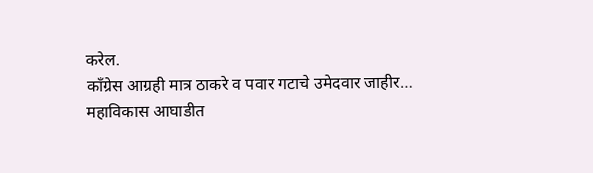करेल.
काँग्रेस आग्रही मात्र ठाकरे व पवार गटाचे उमेदवार जाहीर…
महाविकास आघाडीत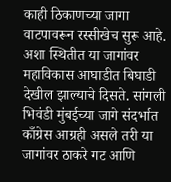काही ठिकाणच्या जागा वाटपावरून रस्सीखेच सुरू आहे. अशा स्थितीत या जागांवर महाविकास आघाडीत बिघाडी देखील झाल्याचे दिसते. सांगली भिवंडी मुंबईच्या जागे संदर्भात काँग्रेस आग्रही असले तरी या जागांवर ठाकरे गट आणि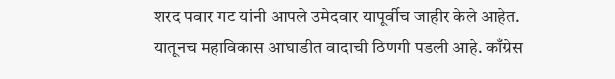शरद पवार गट यांनी आपले उमेदवार यापूर्वीच जाहीर केले आहेत. यातूनच महाविकास आघाडीत वादाची ठिणगी पडली आहे. काँग्रेस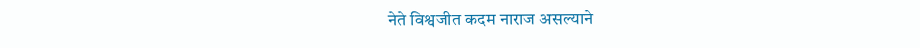नेते विश्वजीत कदम नाराज असल्याने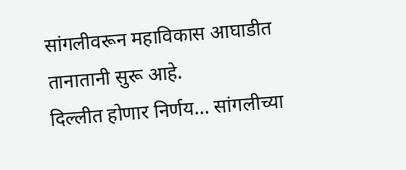सांगलीवरून महाविकास आघाडीत तानातानी सुरू आहे.
दिल्लीत होणार निर्णय… सांगलीच्या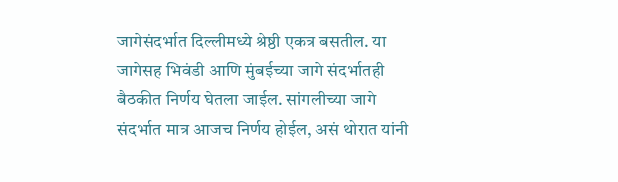जागेसंदर्भात दिल्लीमध्ये श्रेष्ठी एकत्र बसतील. या जागेसह भिवंडी आणि मुंबईच्या जागे संदर्भातही बैठकीत निर्णय घेतला जाईल. सांगलीच्या जागे संदर्भात मात्र आजच निर्णय होईल, असं थोरात यांनी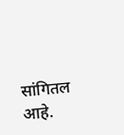सांगितल आहे.